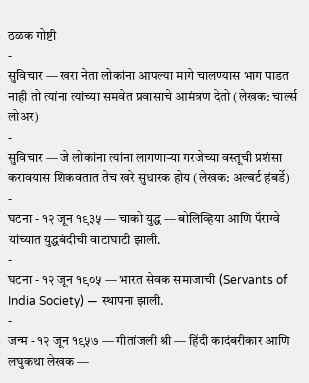ठळक गोष्टी
-
सुविचार — खरा नेता लोकांना आपल्या मागे चालण्यास भाग पाडत नाही तो त्यांना त्यांच्या समवेत प्रवासाचे आमंत्रण देतो (लेखक: चार्ल्स लोअर)
-
सुविचार — जे लोकांना त्यांना लागणाऱ्या गरजेच्या वस्तूची प्रशंसा करावयास शिकवतात तेच खरे सुधारक होय (लेखक: अल्बर्ट हंबर्डे)
-
घटना - १२ जून १९३५ — चाको युद्ध — बोलिव्हिया आणि पॅराग्वे यांच्यात युद्धबंदीची वाटाघाटी झाली.
-
घटना - १२ जून १९०५ — भारत सेवक समाजाची (Servants of India Society) — स्थापना झाली.
-
जन्म - १२ जून १९५७ — गीतांजली श्री — हिंदी कादंबरीकार आणि लघुकथा लेखक —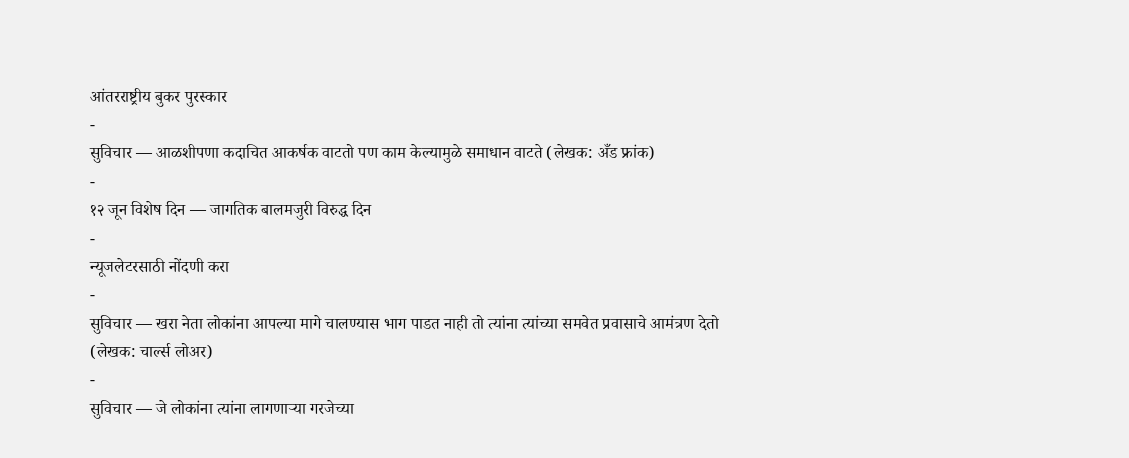आंतरराष्ट्रीय बुकर पुरस्कार
-
सुविचार — आळशीपणा कदाचित आकर्षक वाटतो पण काम केल्यामुळे समाधान वाटते (लेखक: अँड फ्रांक)
-
१२ जून विशेष दिन — जागतिक बालमजुरी विरुद्ध दिन
-
न्यूजलेटरसाठी नोंदणी करा
-
सुविचार — खरा नेता लोकांना आपल्या मागे चालण्यास भाग पाडत नाही तो त्यांना त्यांच्या समवेत प्रवासाचे आमंत्रण देतो (लेखक: चार्ल्स लोअर)
-
सुविचार — जे लोकांना त्यांना लागणाऱ्या गरजेच्या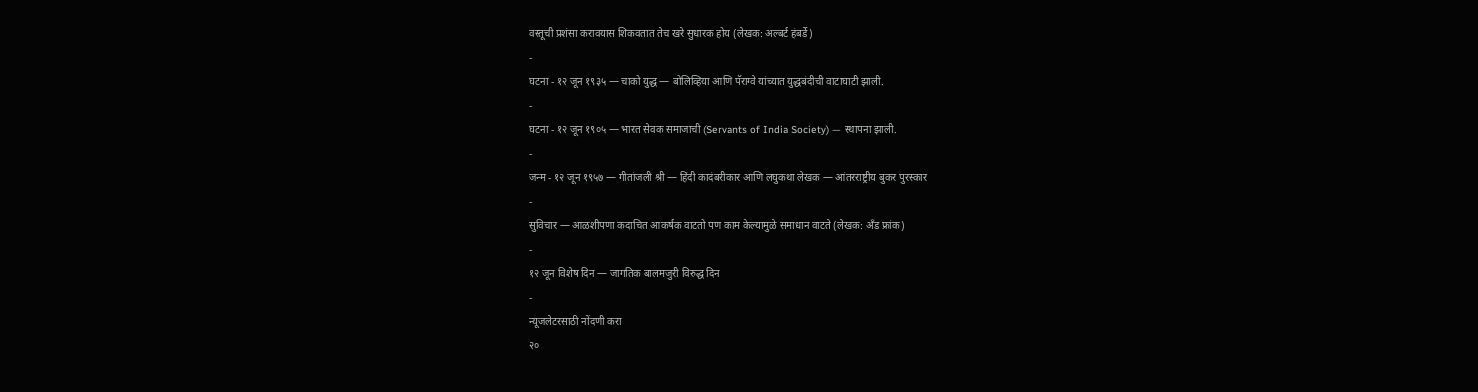वस्तूची प्रशंसा करावयास शिकवतात तेच खरे सुधारक होय (लेखक: अल्बर्ट हंबर्डे)
-
घटना - १२ जून १९३५ — चाको युद्ध — बोलिव्हिया आणि पॅराग्वे यांच्यात युद्धबंदीची वाटाघाटी झाली.
-
घटना - १२ जून १९०५ — भारत सेवक समाजाची (Servants of India Society) — स्थापना झाली.
-
जन्म - १२ जून १९५७ — गीतांजली श्री — हिंदी कादंबरीकार आणि लघुकथा लेखक — आंतरराष्ट्रीय बुकर पुरस्कार
-
सुविचार — आळशीपणा कदाचित आकर्षक वाटतो पण काम केल्यामुळे समाधान वाटते (लेखक: अँड फ्रांक)
-
१२ जून विशेष दिन — जागतिक बालमजुरी विरुद्ध दिन
-
न्यूजलेटरसाठी नोंदणी करा
२०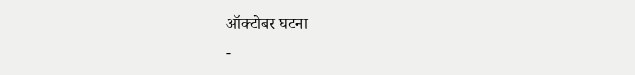ऑक्टोबर घटना
-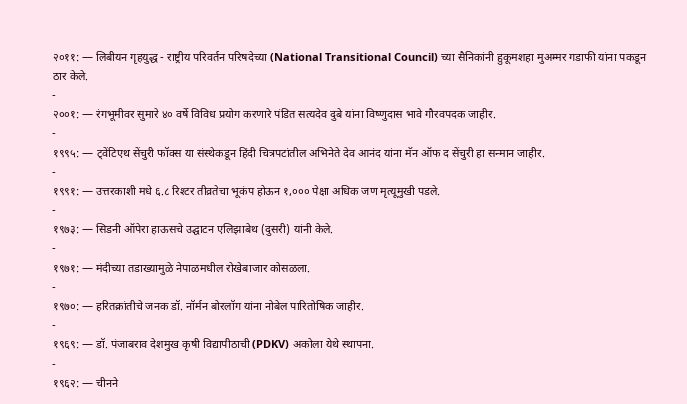२०११: — लिबीयन गृहयुद्ध - राष्ट्रीय परिवर्तन परिषदेच्या (National Transitional Council) च्या सैनिकांनी हुकूमशहा मुअम्मर गडाफी यांना पकडून ठार केले.
-
२००१: — रंगभूमीवर सुमारे ४० वर्षे विविध प्रयोग करणारे पंडित सत्यदेव दुबे यांना विष्णुदास भावे गौरवपदक जाहीर.
-
१९९५: — ट्वेंटिएथ सेंचुरी फॉक्स या संस्थेकडून हिंदी चित्रपटांतील अभिनेते देव आनंद यांना मॅन ऑफ द सेंचुरी हा सन्मान जाहीर.
-
१९९१: — उत्तरकाशी मधे ६.८ रिश्टर तीव्रतेचा भूकंप होऊन १,००० पेक्षा अधिक जण मृत्यूमुखी पडले.
-
१९७३: — सिडनी ऑपेरा हाऊसचे उद्घाटन एलिझाबेथ (दुसरी) यांनी केले.
-
१९७१: — मंदीच्या तडाख्यामुळे नेपाळमधील रोखेबाजार कोसळला.
-
१९७०: — हरितक्रांतीचे जनक डॉ. नॉर्मन बोरलॉग यांना नोबेल पारितोषिक जाहीर.
-
१९६९: — डॉ. पंजाबराव देशमुख कृषी विद्यापीठाची (PDKV) अकोला येथे स्थापना.
-
१९६२: — चीनने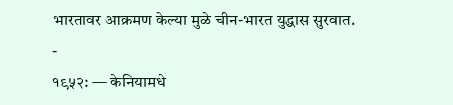भारतावर आक्रमण केल्या मुळे चीन-भारत युद्धास सुरवात.
-
१९५२: — केनियामधे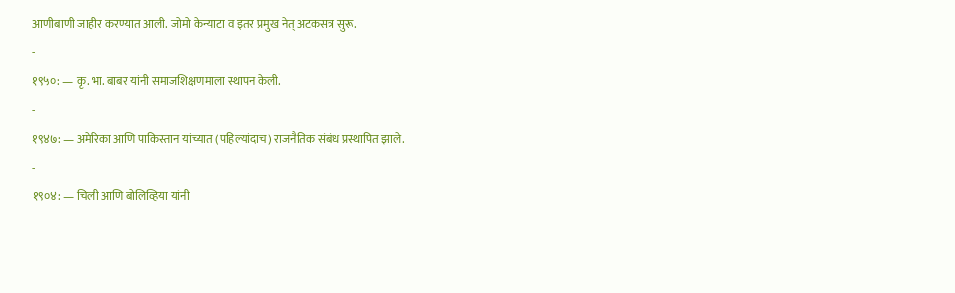आणीबाणी जाहीर करण्यात आली. जोमो केन्याटा व इतर प्रमुख नेत् अटकसत्र सुरू.
-
१९५०: — कृ. भा. बाबर यांनी समाजशिक्षणमाला स्थापन केली.
-
१९४७: — अमेरिका आणि पाकिस्तान यांच्यात (पहिल्यांदाच) राजनैतिक संबंध प्रस्थापित झाले.
-
१९०४: — चिली आणि बोलिव्हिया यांनी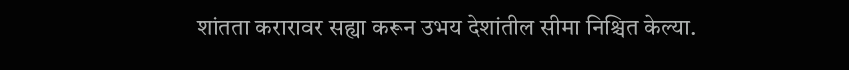शांतता करारावर सह्या करून उभय देशांतील सीमा निश्चित केल्या.